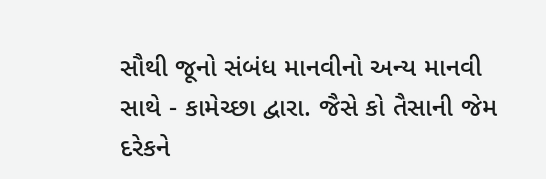સૌથી જૂનો સંબંધ માનવીનો અન્ય માનવી સાથે - કામેચ્છા દ્વારા. જૈસે કો તૈસાની જેમ દરેકને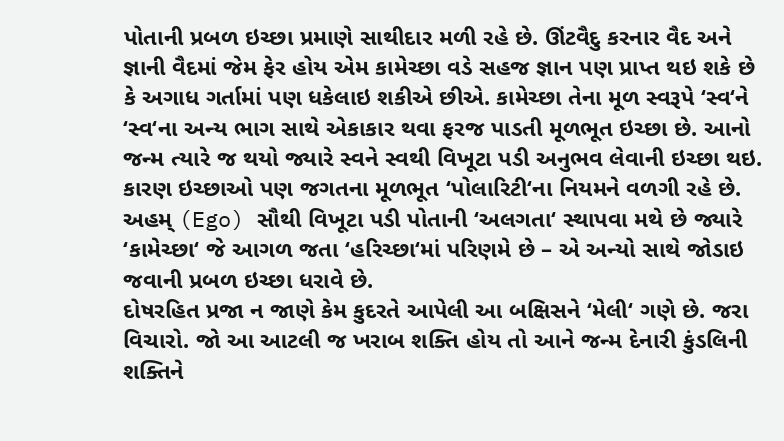પોતાની પ્રબળ ઇચ્છા પ્રમાણે સાથીદાર મળી રહે છે. ઊંટવૈદુ કરનાર વૈદ અને જ્ઞાની વૈદમાં જેમ ફેર હોય એમ કામેચ્છા વડે સહજ જ્ઞાન પણ પ્રાપ્ત થઇ શકે છે કે અગાધ ગર્તામાં પણ ધકેલાઇ શકીએ છીએ. કામેચ્છા તેના મૂળ સ્વરૂપે ‘સ્વ‘ને ‘સ્વ‘ના અન્ય ભાગ સાથે એકાકાર થવા ફરજ પાડતી મૂળભૂત ઇચ્છા છે. આનો જન્મ ત્યારે જ થયો જ્યારે સ્વને સ્વથી વિખૂટા પડી અનુભવ લેવાની ઇચ્છા થઇ. કારણ ઇચ્છાઓ પણ જગતના મૂળભૂત ‘પોલારિટી‘ના નિયમને વળગી રહે છે. અહમ્ (Ego) સૌથી વિખૂટા પડી પોતાની ‘અલગતા‘ સ્થાપવા મથે છે જ્યારે ‘કામેચ્છા‘ જે આગળ જતા ‘હરિચ્છા‘માં પરિણમે છે – એ અન્યો સાથે જોડાઇ જવાની પ્રબળ ઇચ્છા ધરાવે છે.
દોષરહિત પ્રજા ન જાણે કેમ કુદરતે આપેલી આ બક્ષિસને ‘મેલી‘ ગણે છે. જરા વિચારો. જો આ આટલી જ ખરાબ શક્તિ હોય તો આને જન્મ દેનારી કુંડલિની શક્તિને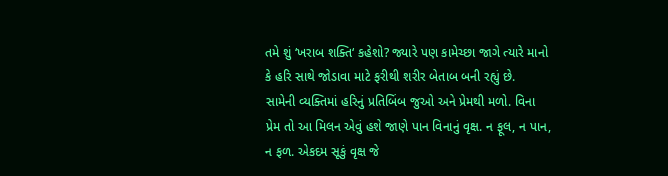તમે શું ‘ખરાબ શક્તિ‘ કહેશો? જ્યારે પણ કામેચ્છા જાગે ત્યારે માનો કે હરિ સાથે જોડાવા માટે ફરીથી શરીર બેતાબ બની રહ્યું છે.
સામેની વ્યક્તિમાં હરિનું પ્રતિબિંબ જુઓ અને પ્રેમથી મળો. વિના પ્રેમ તો આ મિલન એવું હશે જાણે પાન વિનાનું વૃક્ષ. ન ફૂલ, ન પાન, ન ફળ. એકદમ સૂકું વૃક્ષ જે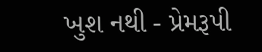ખુશ નથી - પ્રેમરૂપી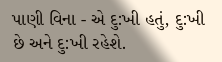પાણી વિના - એ દુ:ખી હતું, દુ:ખી છે અને દુ:ખી રહેશે.